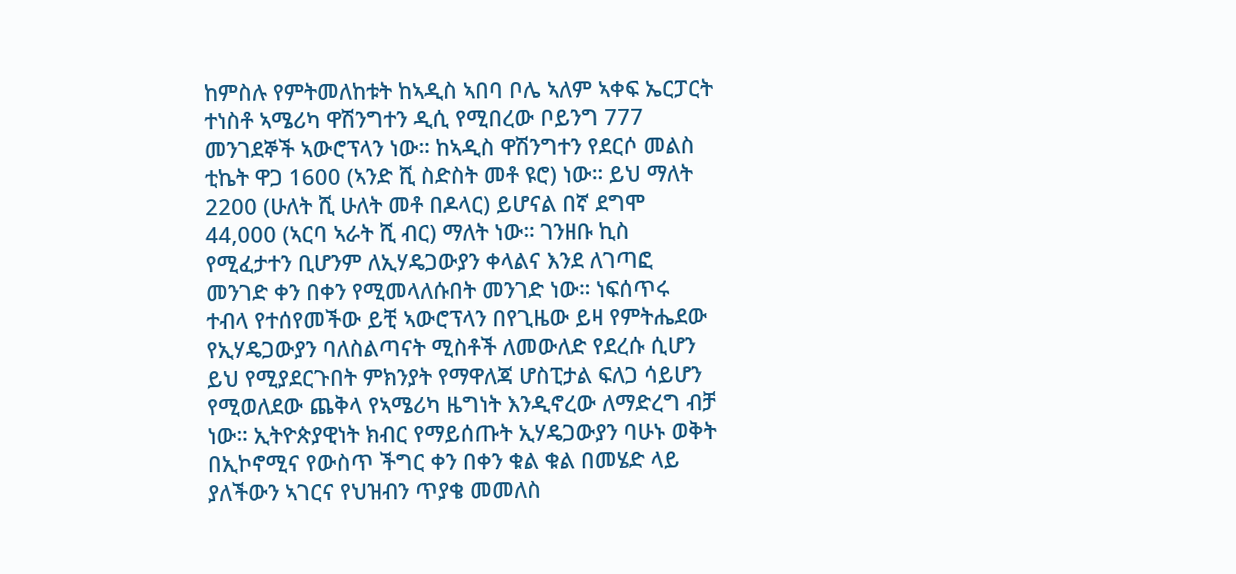ከምስሉ የምትመለከቱት ከኣዲስ ኣበባ ቦሌ ኣለም ኣቀፍ ኤርፓርት ተነስቶ ኣሜሪካ ዋሽንግተን ዲሲ የሚበረው ቦይንግ 777 መንገደኞች ኣውሮፕላን ነው። ከኣዲስ ዋሽንግተን የደርሶ መልስ ቲኬት ዋጋ 1600 (ኣንድ ሺ ስድስት መቶ ዩሮ) ነው። ይህ ማለት 2200 (ሁለት ሺ ሁለት መቶ በዶላር) ይሆናል በኛ ደግሞ 44,000 (ኣርባ ኣራት ሺ ብር) ማለት ነው። ገንዘቡ ኪስ የሚፈታተን ቢሆንም ለኢሃዴጋውያን ቀላልና እንደ ለገጣፎ መንገድ ቀን በቀን የሚመላለሱበት መንገድ ነው። ነፍሰጥሩ ተብላ የተሰየመችው ይቺ ኣውሮፕላን በየጊዜው ይዛ የምትሔደው የኢሃዴጋውያን ባለስልጣናት ሚስቶች ለመውለድ የደረሱ ሲሆን ይህ የሚያደርጉበት ምክንያት የማዋለጃ ሆስፒታል ፍለጋ ሳይሆን የሚወለደው ጨቅላ የኣሜሪካ ዜግነት እንዲኖረው ለማድረግ ብቻ ነው። ኢትዮጵያዊነት ክብር የማይሰጡት ኢሃዴጋውያን ባሁኑ ወቅት በኢኮኖሚና የውስጥ ችግር ቀን በቀን ቁል ቁል በመሄድ ላይ ያለችውን ኣገርና የህዝብን ጥያቄ መመለስ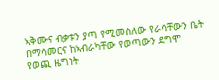ኣቅሙና ብቃቱን ያጣ የሚመስለው የራሳቸውን ቤት በማሳመርና ከኣብራካቸው የወጣውን ደግሞ የወጪ ዜግነት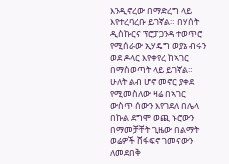እንዲኖረው በማድረግ ላይ እየተረባረቡ ይገኛል። በሃሰት ዲስኩርና ፕሮፓጋንዳ ተወጥሮ የሚሰራው ኢሃዴግ ወያኔ ብሩን ወደ ዶላር እየቀየረ ከኣገር በማስወጣት ላይ ይገኛል። ሁለት ልብ ሆኖ መኖር ያቀደ የሚመስለው ዛሬ በኣገር ውስጥ ሰውን እየገደለ በሌላ በኩል ደግሞ ወጪ ኑሮውን በማመቻቸት ጊዜው በልማት ወሬዎች ሸፋፍኖ ገመናውን ለመደበቅ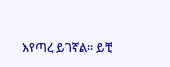እየጣረ ይገኛል። ይቺ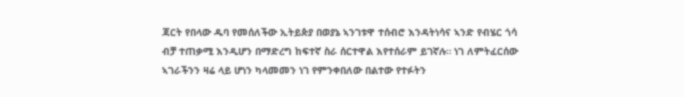ጃርት የበላው ዱባ የመሰለችው ኢትይጵያ በወያኔ ኣንገቱዋ ተሰብሮ እንዳትነሳና ኣንድ የብሄር ጎሳ ብቻ ተጠቃሚ እንዲሆን በማድረግ ከፍተኛ ስራ ሰርተዋል እየተሰራም ይገኛሉ። ነገ ለምትፈርሰው ኣገራችንን ዛሬ ላይ ሆነን ካላመመን ነገ የምንቀበለው በልተው የተፉትን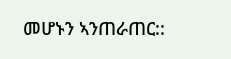መሆኑን ኣንጠራጠር::